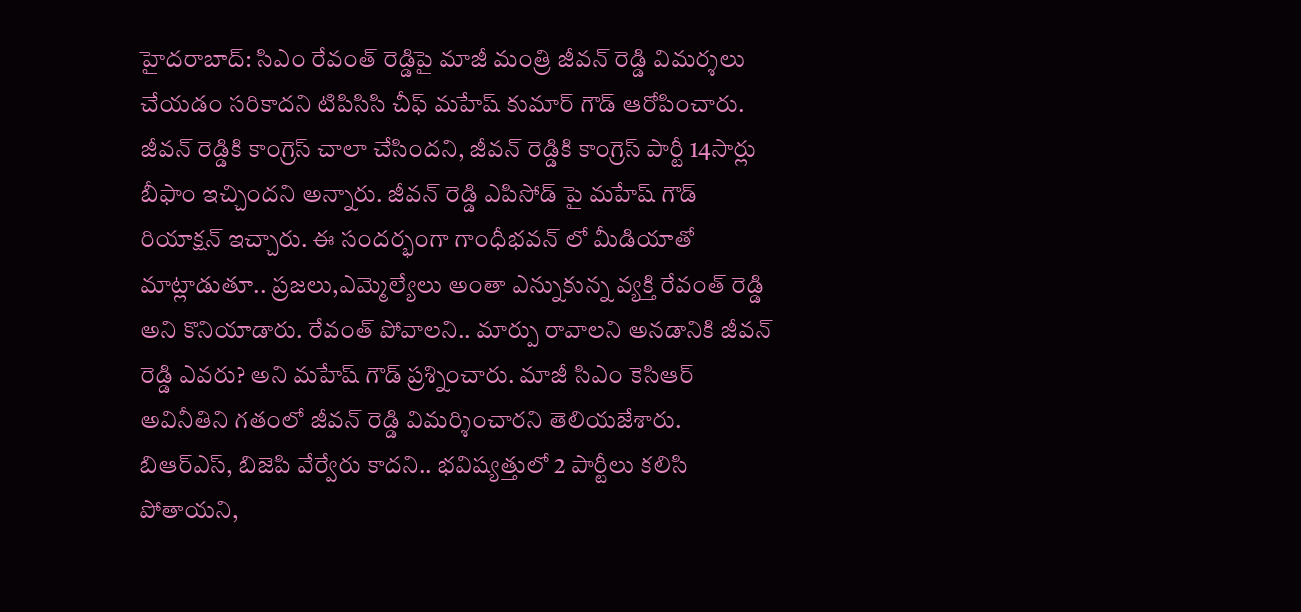హైదరాబాద్: సిఎం రేవంత్ రెడ్డిపై మాజీ మంత్రి జీవన్ రెడ్డి విమర్శలు చేయడం సరికాదని టిపిసిసి చీఫ్ మహేష్ కుమార్ గౌడ్ ఆరోపించారు. జీవన్ రెడ్డికి కాంగ్రెస్ చాలా చేసిందని, జీవన్ రెడ్డికి కాంగ్రెస్ పార్టీ 14సార్లు బీఫాం ఇచ్చిందని అన్నారు. జీవన్ రెడ్డి ఎపిసోడ్ పై మహేష్ గౌడ్ రియాక్షన్ ఇచ్చారు. ఈ సందర్భంగా గాంధీభవన్ లో మీడియాతో మాట్లాడుతూ.. ప్రజలు,ఎమ్మెల్యేలు అంతా ఎన్నుకున్న వ్యక్తి రేవంత్ రెడ్డి అని కొనియాడారు. రేవంత్ పోవాలని.. మార్పు రావాలని అనడానికి జీవన్ రెడ్డి ఎవరు? అని మహేష్ గౌడ్ ప్రశ్నించారు. మాజీ సిఎం కెసిఆర్ అవినీతిని గతంలో జీవన్ రెడ్డి విమర్శించారని తెలియజేశారు. బిఆర్ఎస్, బిజెపి వేర్వేరు కాదని.. భవిష్యత్తులో 2 పార్టీలు కలిసి పోతాయని,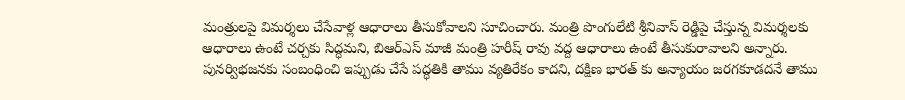మంత్రులపై విమర్శలు చేసేవాళ్ల ఆధారాలు తీసుకోవాలని సూచించారు. మంత్రి పొంగులేటి శ్రీనివాస్ రెడ్డిపై చేస్తున్న విమర్శలకు ఆధారాలు ఉంటే చర్చకు సిద్ధమని, బిఆర్ఎస్ మాజీ మంత్రి హరీష్ రావు వద్ద ఆధారాలు ఉంటే తీసుకురావాలని అన్నారు. పునర్విభజనకు సంబంధించి ఇప్పుడు చేసే పద్ధతికి తాము వ్యతిరేకం కాదని, దక్షిణ భారత్ కు అన్యాయం జరగకూడదనే తాము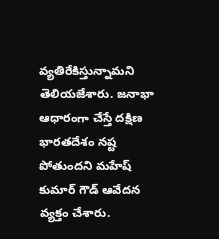వ్యతిరేకిస్తున్నామని తెలియజేశారు. జనాభా ఆధారంగా చేస్తే దక్షిణ భారతదేశం నష్ట పోతుందని మహేష్ కుమార్ గౌడ్ ఆవేదన వ్యక్తం చేశారు.